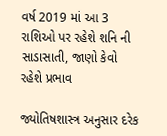વર્ષ 2019 માં આ 3 રાશિઓ પર રહેશે શનિ ની સાડાસાતી, જાણો કેવો રહેશે પ્રભાવ

જ્યોતિષશાસ્ત્ર અનુસાર દરેક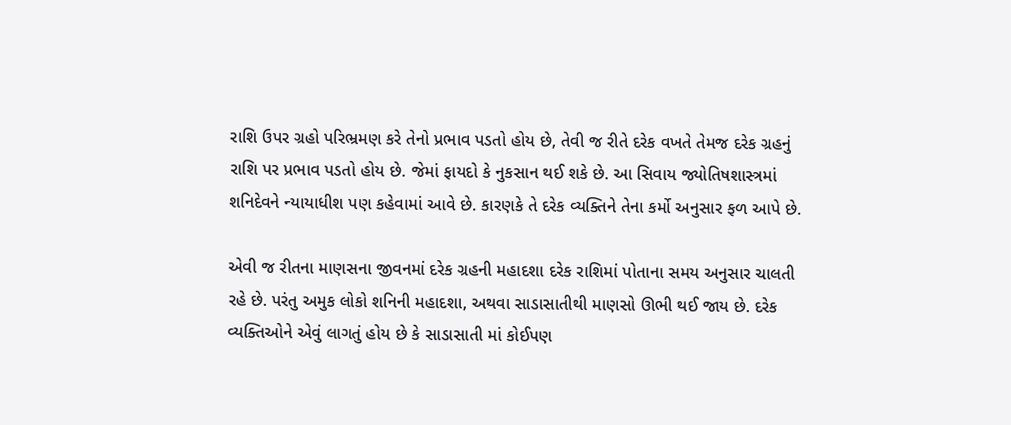રાશિ ઉપર ગ્રહો પરિભ્રમણ કરે તેનો પ્રભાવ પડતો હોય છે, તેવી જ રીતે દરેક વખતે તેમજ દરેક ગ્રહનું રાશિ પર પ્રભાવ પડતો હોય છે. જેમાં ફાયદો કે નુકસાન થઈ શકે છે. આ સિવાય જ્યોતિષશાસ્ત્રમાં શનિદેવને ન્યાયાધીશ પણ કહેવામાં આવે છે. કારણકે તે દરેક વ્યક્તિને તેના કર્મો અનુસાર ફળ આપે છે.

એવી જ રીતના માણસના જીવનમાં દરેક ગ્રહની મહાદશા દરેક રાશિમાં પોતાના સમય અનુસાર ચાલતી રહે છે. પરંતુ અમુક લોકો શનિની મહાદશા, અથવા સાડાસાતીથી માણસો ઊભી થઈ જાય છે. દરેક વ્યક્તિઓને એવું લાગતું હોય છે કે સાડાસાતી માં કોઈપણ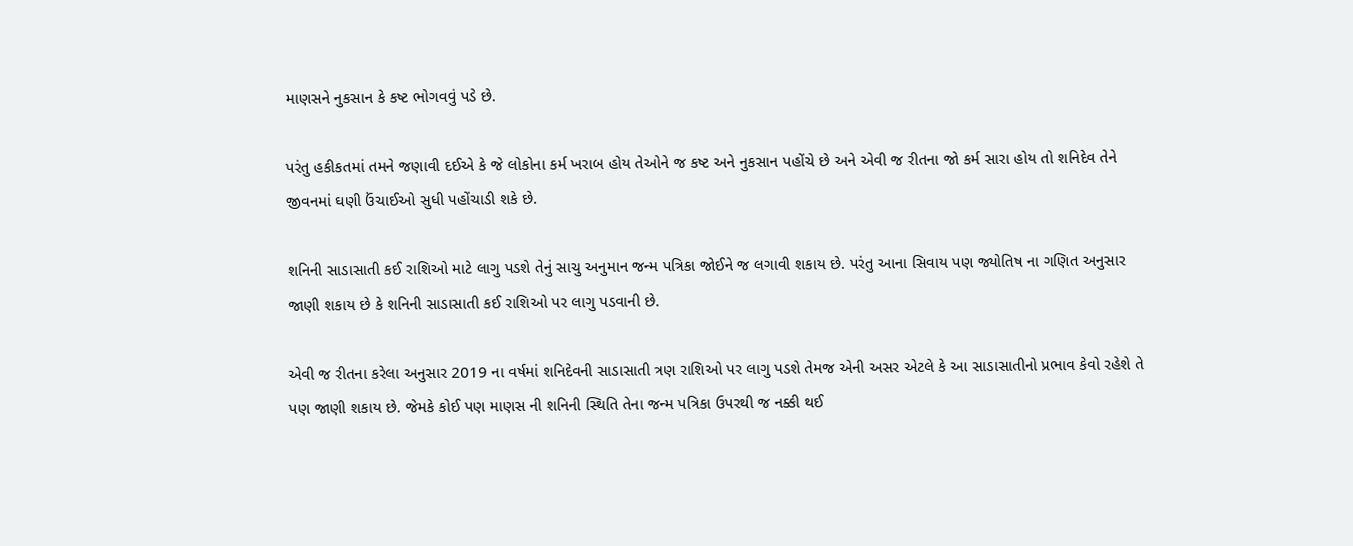માણસને નુકસાન કે કષ્ટ ભોગવવું પડે છે.

પરંતુ હકીકતમાં તમને જણાવી દઈએ કે જે લોકોના કર્મ ખરાબ હોય તેઓને જ કષ્ટ અને નુકસાન પહોંચે છે અને એવી જ રીતના જો કર્મ સારા હોય તો શનિદેવ તેને જીવનમાં ઘણી ઉંચાઈઓ સુધી પહોંચાડી શકે છે.

શનિની સાડાસાતી કઈ રાશિઓ માટે લાગુ પડશે તેનું સાચુ અનુમાન જન્મ પત્રિકા જોઈને જ લગાવી શકાય છે. પરંતુ આના સિવાય પણ જ્યોતિષ ના ગણિત અનુસાર જાણી શકાય છે કે શનિની સાડાસાતી કઈ રાશિઓ પર લાગુ પડવાની છે.

એવી જ રીતના કરેલા અનુસાર 2019 ના વર્ષમાં શનિદેવની સાડાસાતી ત્રણ રાશિઓ પર લાગુ પડશે તેમજ એની અસર એટલે કે આ સાડાસાતીનો પ્રભાવ કેવો રહેશે તે પણ જાણી શકાય છે. જેમકે કોઈ પણ માણસ ની શનિની સ્થિતિ તેના જન્મ પત્રિકા ઉપરથી જ નક્કી થઈ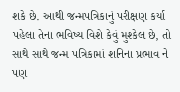શકે છે. આથી જન્મપત્રિકાનું પરીક્ષણ કર્યા પહેલા તેના ભવિષ્ય વિશે કેવું મુશ્કેલ છે, તો સાથે સાથે જન્મ પત્રિકામાં શનિના પ્રભાવ ને પણ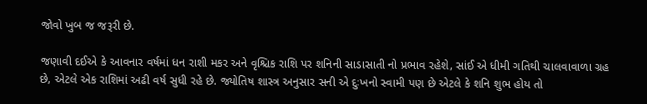જોવો ખુબ જ જરૂરી છે.

જણાવી દઈએ કે આવનાર વર્ષમાં ધન રાશી મકર અને વૃશ્ચિક રાશિ પર શનિની સાડાસાતી નો પ્રભાવ રહેશે, સાંઈ એ ધીમી ગતિથી ચાલવાવાળા ગ્રહ છે, એટલે એક રાશિમાં અઢી વર્ષ સુધી રહે છે. જ્યોતિષ શાસ્ત્ર અનુસાર સની એ દુઃખનો સ્વામી પણ છે એટલે કે શનિ શુભ હોય તો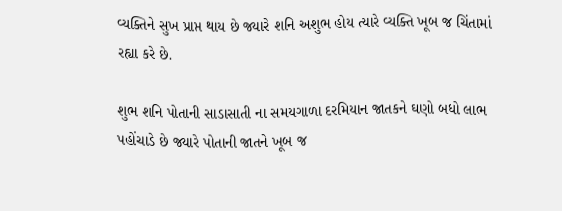વ્યક્તિને સુખ પ્રાપ્ત થાય છે જ્યારે શનિ અશુભ હોય ત્યારે વ્યક્તિ ખૂબ જ ચિંતામાં રહ્યા કરે છે.

શુભ શનિ પોતાની સાડાસાતી ના સમયગાળા દરમિયાન જાતકને ઘણો બધો લાભ પહોંચાડે છે જ્યારે પોતાની જાતને ખૂબ જ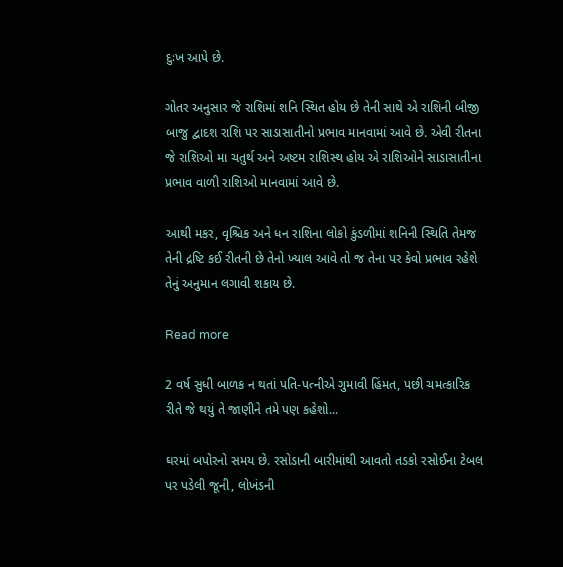દુઃખ આપે છે.

ગોતર અનુસાર જે રાશિમાં શનિ સ્થિત હોય છે તેની સાથે એ રાશિની બીજી બાજુ દ્વાદશ રાશિ પર સાડાસાતીનો પ્રભાવ માનવામાં આવે છે. એવી રીતના જે રાશિઓ મા ચતુર્થ અને અષ્ટમ રાશિસ્થ હોય એ રાશિઓને સાડાસાતીના પ્રભાવ વાળી રાશિઓ માનવામાં આવે છે.

આથી મકર, વૃશ્ચિક અને ધન રાશિના લોકો કુંડળીમાં શનિની સ્થિતિ તેમજ તેની દ્રષ્ટિ કઈ રીતની છે તેનો ખ્યાલ આવે તો જ તેના પર કેવો પ્રભાવ રહેશે તેનું અનુમાન લગાવી શકાય છે.

Read more

2 વર્ષ સુધી બાળક ન થતાં પતિ-પત્નીએ ગુમાવી હિંમત, પછી ચમત્કારિક રીતે જે થયું તે જાણીને તમે પણ કહેશો...

ઘરમાં બપોરનો સમય છે. રસોડાની બારીમાંથી આવતો તડકો રસોઈના ટેબલ પર પડેલી જૂની, લોખંડની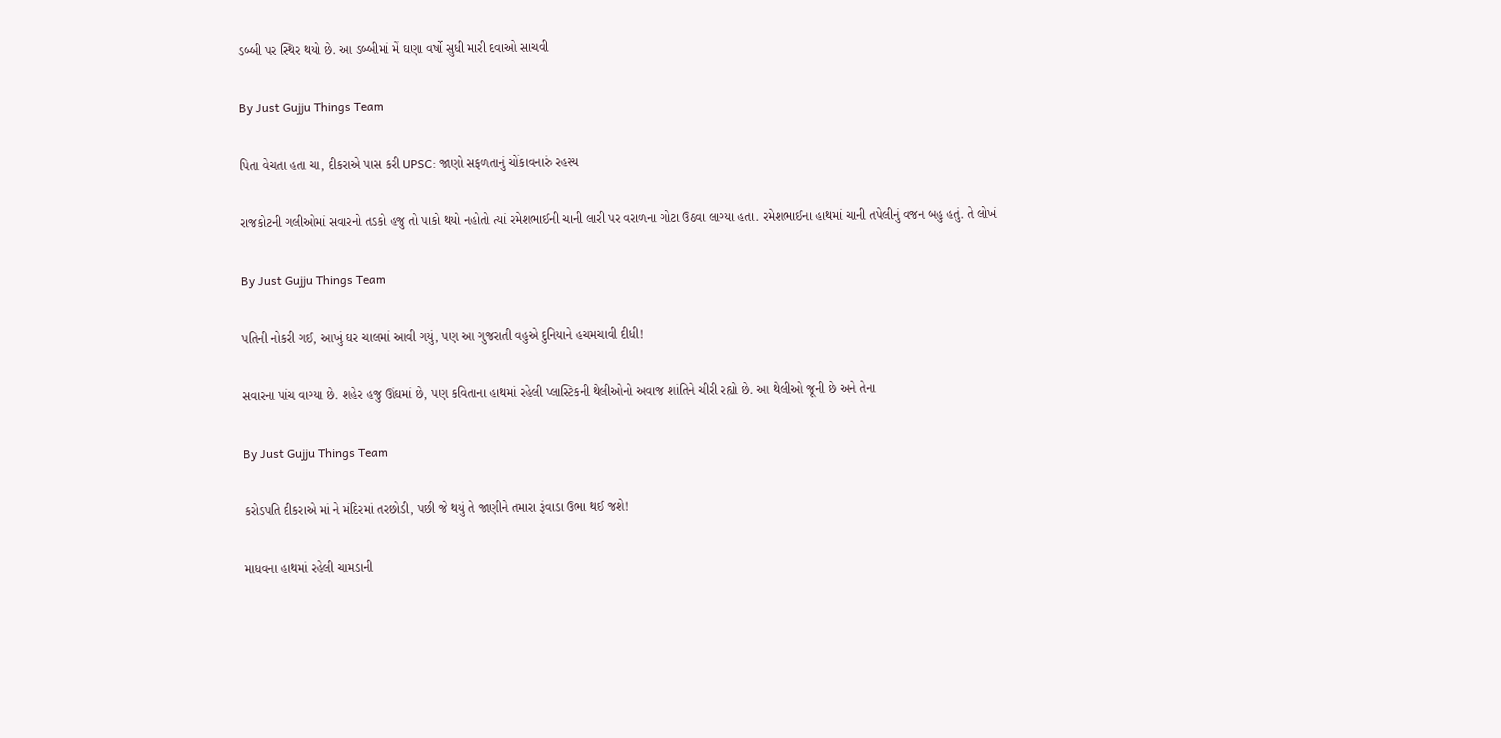ડબ્બી પર સ્થિર થયો છે. આ ડબ્બીમાં મેં ઘણા વર્ષો સુધી મારી દવાઓ સાચવી

By Just Gujju Things Team

પિતા વેચતા હતા ચા, દીકરાએ પાસ કરી UPSC: જાણો સફળતાનું ચોંકાવનારું રહસ્ય

રાજકોટની ગલીઓમાં સવારનો તડકો હજુ તો પાકો થયો નહોતો ત્યાં રમેશભાઈની ચાની લારી પર વરાળના ગોટા ઉઠવા લાગ્યા હતા. રમેશભાઈના હાથમાં ચાની તપેલીનું વજન બહુ હતું. તે લોખં

By Just Gujju Things Team

પતિની નોકરી ગઈ, આખું ઘર ચાલમાં આવી ગયું, પણ આ ગુજરાતી વહુએ દુનિયાને હચમચાવી દીધી!

સવારના પાંચ વાગ્યા છે. શહેર હજુ ઊંઘમાં છે, પણ કવિતાના હાથમાં રહેલી પ્લાસ્ટિકની થેલીઓનો અવાજ શાંતિને ચીરી રહ્યો છે. આ થેલીઓ જૂની છે અને તેના

By Just Gujju Things Team

કરોડપતિ દીકરાએ માં ને મંદિરમાં તરછોડી, પછી જે થયું તે જાણીને તમારા રૂંવાડા ઉભા થઈ જશે!

માધવના હાથમાં રહેલી ચામડાની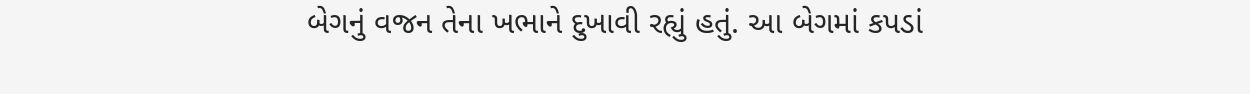બેગનું વજન તેના ખભાને દુખાવી રહ્યું હતું. આ બેગમાં કપડાં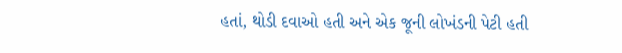હતાં, થોડી દવાઓ હતી અને એક જૂની લોખંડની પેટી હતી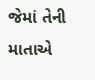જેમાં તેની માતાએ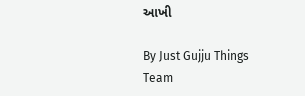આખી

By Just Gujju Things Team